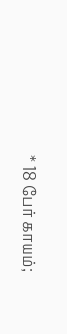* 18 பேர் காயம்;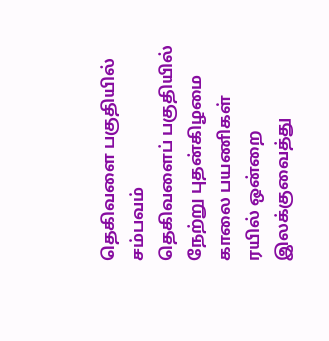தெகிவளை பகுதியில் சம்பவம்
தெகிவளைப் பகுதியில் நேற்று புதன்கிழமை காலை பயணிகள் ரயில் ஒன்றை இலக்குவைத்து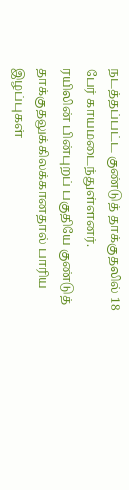நடத்தப்பட்ட குண்டுத் தாக்குதலில் 18 பேர் காயமடைந்துள்ளனர்.
ரயிலின் பின்புறப் பகுதியே குண்டுத் தாக்குதலுக்கிலக்கானதால் பாரிய இழப்புகள்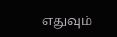எதுவும்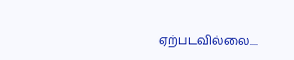ஏற்படவில்லை....